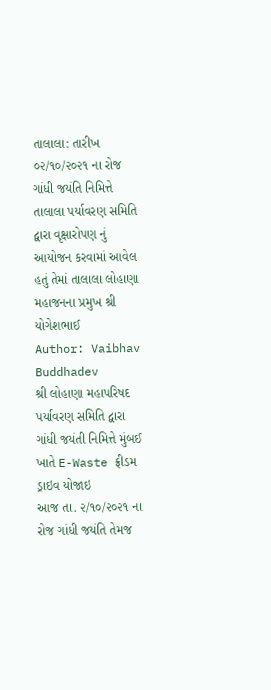તાલાલા: તારીખ ૦૨/૧૦/૨૦૨૧ ના રોજ ગાંધી જયંતિ નિમિત્તે તાલાલા પર્યાવરણ સમિતિ દ્વારા વૃક્ષારોપણ નું આયોજન કરવામાં આવેલ હતું તેમાં તાલાલા લોહાણા મહાજનના પ્રમુખ શ્રી યોગેશભાઈ
Author: Vaibhav Buddhadev
શ્રી લોહાણા મહાપરિષદ પર્યાવરણ સમિતિ દ્વારા ગાંધી જયંતી નિમિત્તે મુંબઈ ખાતે E-Waste ફ્રીડમ ડ્રાઇવ યોજાઇ
આજ તા. ૨/૧૦/૨૦૨૧ ના રોજ ગાંધી જયંતિ તેમજ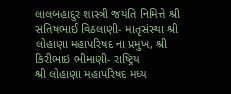લાલબહાદુર શાસ્ત્રી જયંતિ નિમિત્તે શ્રી સતિષભાઈ વિઠલાણી- માતૃસંસ્થા શ્રી લોહાણા મહાપરિષદ ના પ્રમુખ, શ્રી કિરીભાઇ ભીમાણી- રાષ્ટ્રિય
શ્રી લોહાણા મહાપરિષદ મધ્ય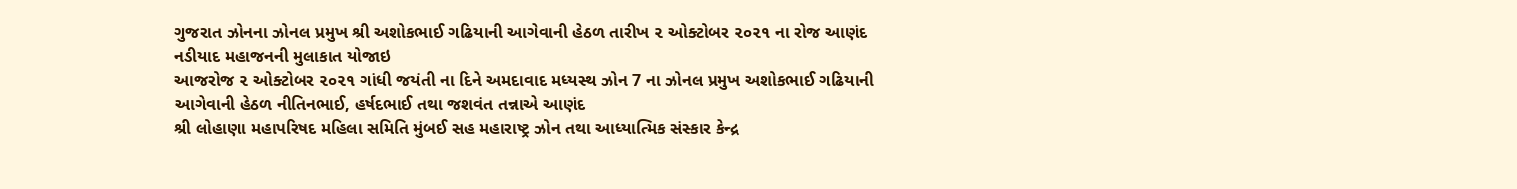ગુજરાત ઝોનના ઝોનલ પ્રમુખ શ્રી અશોકભાઈ ગઢિયાની આગેવાની હેઠળ તારીખ ૨ ઓક્ટોબર ૨૦૨૧ ના રોજ આણંદ નડીયાદ મહાજનની મુલાકાત યોજાઇ
આજરોજ ૨ ઓક્ટોબર ૨૦૨૧ ગાંધી જયંતી ના દિને અમદાવાદ મધ્યસ્થ ઝોન 7 ના ઝોનલ પ્રમુખ અશોકભાઈ ગઢિયાની આગેવાની હેઠળ નીતિનભાઈ, હર્ષદભાઈ તથા જશવંત તન્નાએ આણંદ
શ્રી લોહાણા મહાપરિષદ મહિલા સમિતિ મુંબઈ સહ મહારાષ્ટ્ર ઝોન તથા આધ્યાત્મિક સંસ્કાર કેન્દ્ર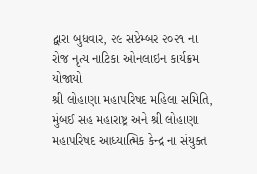દ્વારા બુધવાર, ૨૯ સપ્ટેમ્બર ૨૦૨૧ ના રોજ નૃત્ય નાટિકા ઓનલાઇન કાર્યક્રમ યોજાયો
શ્રી લોહાણા મહાપરિષદ મહિલા સમિતિ, મુંબઈ સહ મહારાષ્ટ્ર અને શ્રી લોહાણા મહાપરિષદ આધ્યાત્મિક કેન્દ્ર ના સંયુક્ત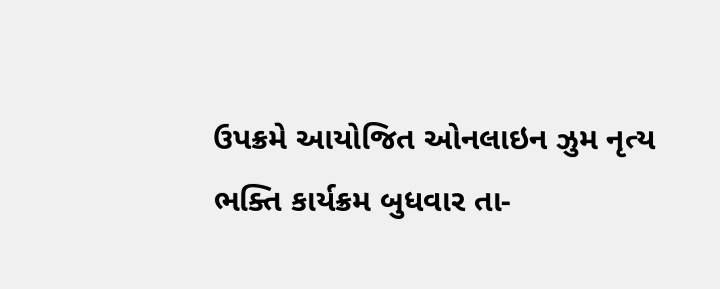ઉપક્રમે આયોજિત ઓનલાઇન ઝુમ નૃત્ય ભક્તિ કાર્યક્રમ બુધવાર તા-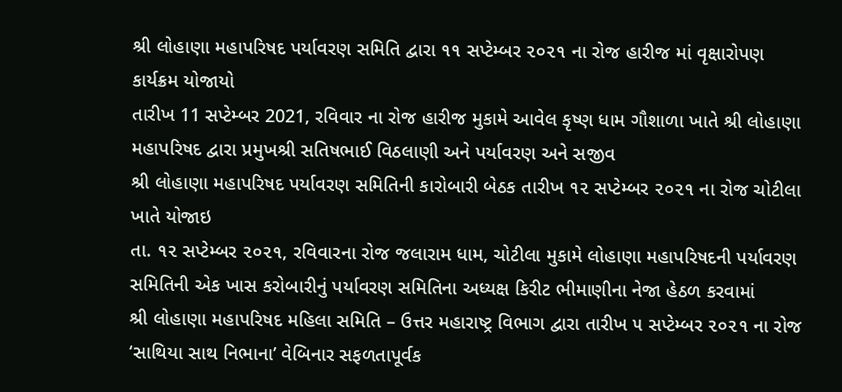શ્રી લોહાણા મહાપરિષદ પર્યાવરણ સમિતિ દ્વારા ૧૧ સપ્ટેમ્બર ૨૦૨૧ ના રોજ હારીજ માં વૃક્ષારોપણ કાર્યક્રમ યોજાયો
તારીખ 11 સપ્ટેમ્બર 2021, રવિવાર ના રોજ હારીજ મુકામે આવેલ કૃષ્ણ ધામ ગૌશાળા ખાતે શ્રી લોહાણા મહાપરિષદ દ્વારા પ્રમુખશ્રી સતિષભાઈ વિઠલાણી અને પર્યાવરણ અને સજીવ
શ્રી લોહાણા મહાપરિષદ પર્યાવરણ સમિતિની કારોબારી બેઠક તારીખ ૧૨ સપ્ટેમ્બર ૨૦૨૧ ના રોજ ચોટીલા ખાતે યોજાઇ
તા. ૧૨ સપ્ટેમ્બર ૨૦૨૧, રવિવારના રોજ જલારામ ધામ, ચોટીલા મુકામે લોહાણા મહાપરિષદની પર્યાવરણ સમિતિની એક ખાસ કરોબારીનું પર્યાવરણ સમિતિના અધ્યક્ષ કિરીટ ભીમાણીના નેજા હેઠળ કરવામાં
શ્રી લોહાણા મહાપરિષદ મહિલા સમિતિ – ઉત્તર મહારાષ્ટ્ર વિભાગ દ્વારા તારીખ ૫ સપ્ટેમ્બર ૨૦૨૧ ના રોજ ‘સાથિયા સાથ નિભાના’ વેબિનાર સફળતાપૂર્વક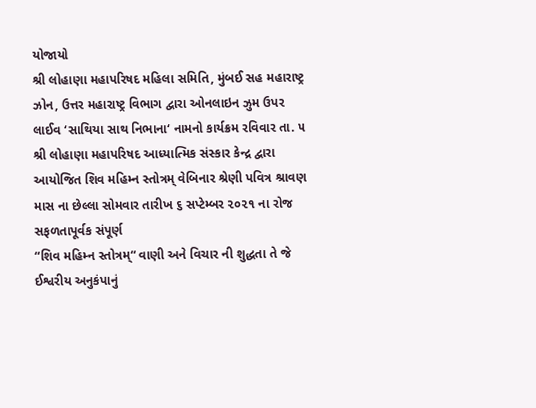યોજાયો
શ્રી લોહાણા મહાપરિષદ મહિલા સમિતિ, મુંબઈ સહ મહારાષ્ટ્ર ઝોન, ઉત્તર મહારાષ્ટ્ર વિભાગ દ્વારા ઓનલાઇન ઝુમ ઉપર લાઈવ ‘સાથિયા સાથ નિભાના‘ નામનો કાર્યક્રમ રવિવાર તા. ૫
શ્રી લોહાણા મહાપરિષદ આધ્યાત્મિક સંસ્કાર કેન્દ્ર દ્વારા આયોજિત શિવ મહિમ્ન સ્તોત્રમ્ વેબિનાર શ્રેણી પવિત્ર શ્રાવણ માસ ના છેલ્લા સોમવાર તારીખ ૬ સપ્ટેમ્બર ૨૦૨૧ ના રોજ સફળતાપૂર્વક સંપૂર્ણ
“શિવ મહિમ્ન સ્તોત્રમ્“ વાણી અને વિચાર ની શુદ્ધતા તે જે ઈશ્વરીય અનુકંપાનું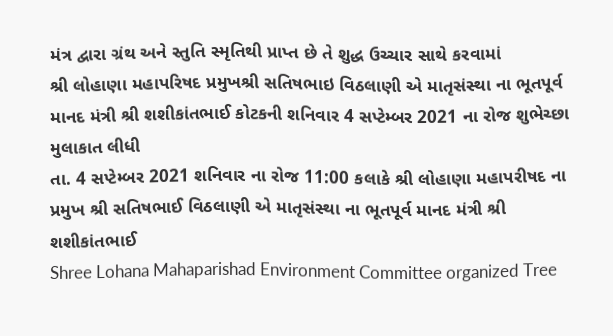મંત્ર દ્વારા ગ્રંથ અને સ્તુતિ સ્મૃતિથી પ્રાપ્ત છે તે શુદ્ધ ઉચ્ચાર સાથે કરવામાં
શ્રી લોહાણા મહાપરિષદ પ્રમુખશ્રી સતિષભાઇ વિઠલાણી એ માતૃસંસ્થા ના ભૂતપૂર્વ માનદ મંત્રી શ્રી શશીકાંતભાઈ કોટકની શનિવાર 4 સપ્ટેમ્બર 2021 ના રોજ શુભેચ્છા મુલાકાત લીધી
તા. 4 સપ્ટેમ્બર 2021 શનિવાર ના રોજ 11:00 કલાકે શ્રી લોહાણા મહાપરીષદ ના પ્રમુખ શ્રી સતિષભાઈ વિઠલાણી એ માતૃસંસ્થા ના ભૂતપૂર્વ માનદ મંત્રી શ્રી શશીકાંતભાઈ
Shree Lohana Mahaparishad Environment Committee organized Tree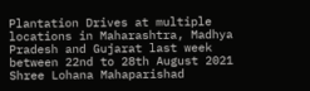Plantation Drives at multiple locations in Maharashtra, Madhya Pradesh and Gujarat last week between 22nd to 28th August 2021
Shree Lohana Mahaparishad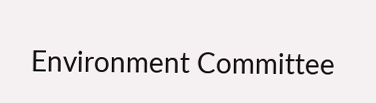Environment Committee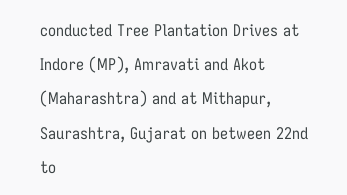conducted Tree Plantation Drives at Indore (MP), Amravati and Akot (Maharashtra) and at Mithapur, Saurashtra, Gujarat on between 22nd to